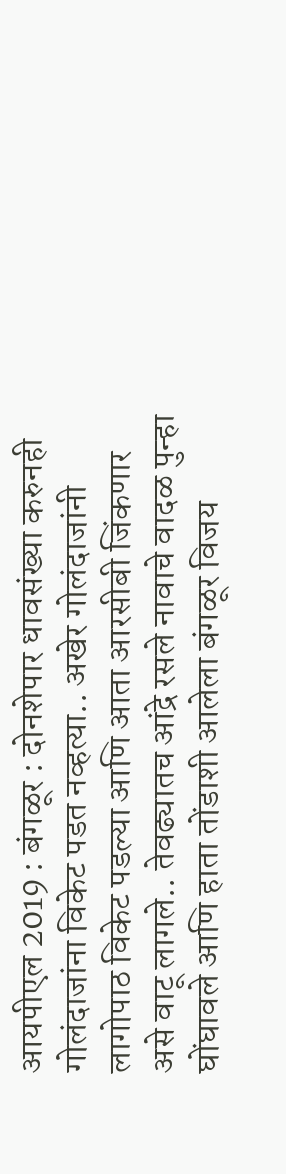आयपीएल 2019 : बंगळूर : दोनशेपार धावसंख्या करुनही गोलंदाजांना विकेट पडत नव्हत्या.. अखेर गोलंदाजांनी लागोपाठ विकेट पडल्या आणि आता आरसीबी जिंकणार असे वाटू लागले.. तेवढ्यातच आंद्रे रसले नावाचे वादळ पुन्हा घोंघावले आणि हाता तोंडाशी आलेला बंगळूर विजय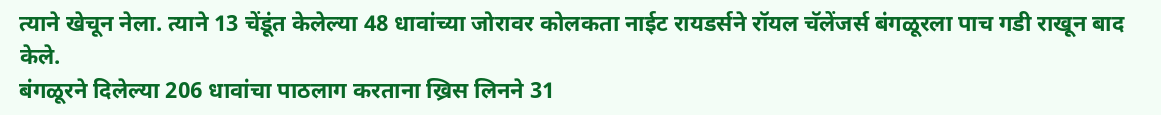त्याने खेचून नेला. त्याने 13 चेंडूंत केलेल्या 48 धावांच्या जोरावर कोलकता नाईट रायडर्सने रॉयल चॅलेंजर्स बंगळूरला पाच गडी राखून बाद केले.
बंगळूरने दिलेल्या 206 धावांचा पाठलाग करताना ख्रिस लिनने 31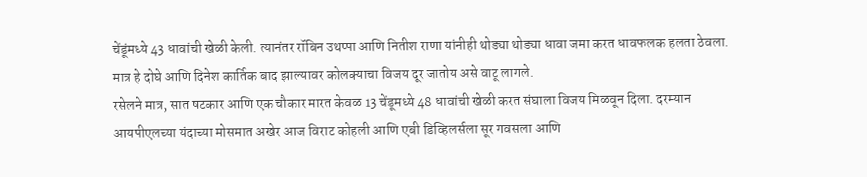चेंडूंमध्ये 43 धावांची खेळी केली. त्यानंतर रॉबिन उथप्पा आणि नितीश राणा यांनीही थोड्या थोड्या धावा जमा करत धावफलक हलता ठेवला. मात्र हे दोघे आणि दिनेश कार्तिक बाद झाल्यावर कोलक्याचा विजय दूर जातोय असे वाटू लागले.
रसेलने मात्र, सात षटकार आणि एक चौकार मारत केवळ 13 चेंडूमध्ये 48 धावांची खेळी करत संघाला विजय मिळवून दिला. दरम्यान आयपीएलच्या यंदाच्या मोसमात अखेर आज विराट कोहली आणि एबी डिव्हिलर्सला सूर गवसला आणि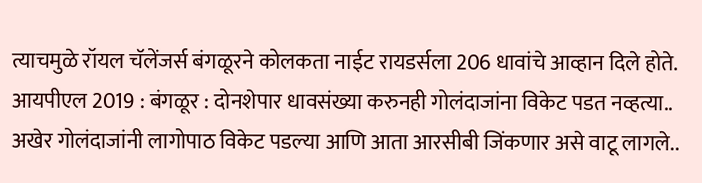त्याचमुळे रॉयल चॅलेंजर्स बंगळूरने कोलकता नाईट रायडर्सला 206 धावांचे आव्हान दिले होते.
आयपीएल 2019 : बंगळूर : दोनशेपार धावसंख्या करुनही गोलंदाजांना विकेट पडत नव्हत्या.. अखेर गोलंदाजांनी लागोपाठ विकेट पडल्या आणि आता आरसीबी जिंकणार असे वाटू लागले..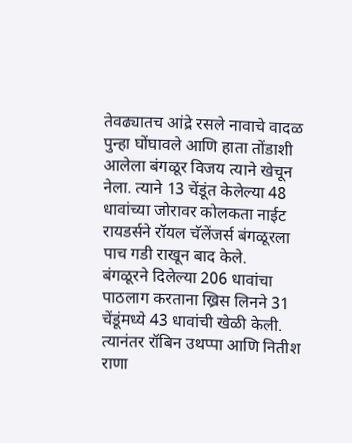तेवढ्यातच आंद्रे रसले नावाचे वादळ पुन्हा घोंघावले आणि हाता तोंडाशी आलेला बंगळूर विजय त्याने खेचून नेला. त्याने 13 चेंडूंत केलेल्या 48 धावांच्या जोरावर कोलकता नाईट रायडर्सने रॉयल चॅलेंजर्स बंगळूरला पाच गडी राखून बाद केले.
बंगळूरने दिलेल्या 206 धावांचा पाठलाग करताना ख्रिस लिनने 31 चेंडूंमध्ये 43 धावांची खेळी केली. त्यानंतर रॉबिन उथप्पा आणि नितीश राणा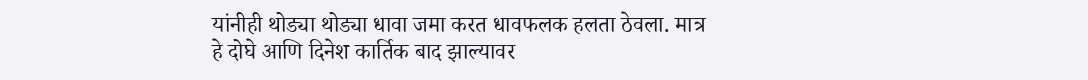यांनीही थोड्या थोड्या धावा जमा करत धावफलक हलता ठेवला. मात्र हे दोघे आणि दिनेश कार्तिक बाद झाल्यावर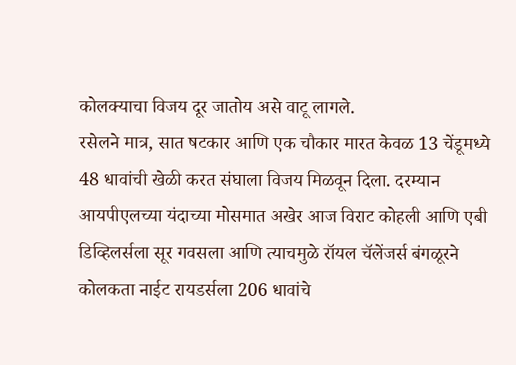कोलक्याचा विजय दूर जातोय असे वाटू लागले.
रसेलने मात्र, सात षटकार आणि एक चौकार मारत केवळ 13 चेंडूमध्ये 48 धावांची खेळी करत संघाला विजय मिळवून दिला. दरम्यान आयपीएलच्या यंदाच्या मोसमात अखेर आज विराट कोहली आणि एबी डिव्हिलर्सला सूर गवसला आणि त्याचमुळे रॉयल चॅलेंजर्स बंगळूरने कोलकता नाईट रायडर्सला 206 धावांचे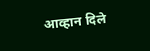आव्हान दिले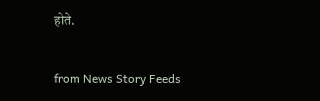होते.


from News Story Feeds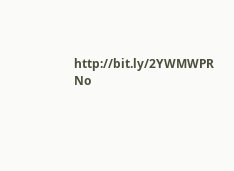http://bit.ly/2YWMWPR
No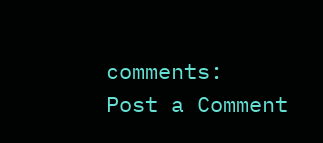comments:
Post a Comment